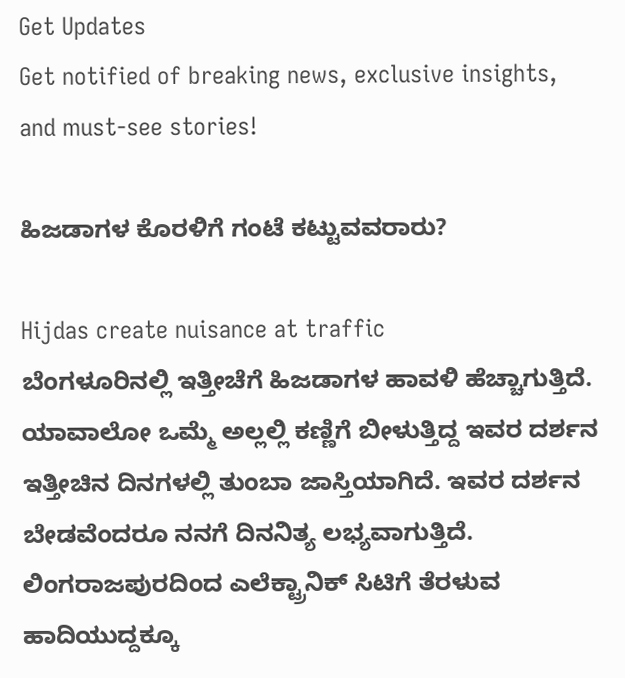Get Updates
Get notified of breaking news, exclusive insights, and must-see stories!

ಹಿಜಡಾಗಳ ಕೊರಳಿಗೆ ಗಂಟೆ ಕಟ್ಟುವವರಾರು?

Hijdas create nuisance at traffic
ಬೆಂಗಳೂರಿನಲ್ಲಿ ಇತ್ತೀಚೆಗೆ ಹಿಜಡಾಗಳ ಹಾವಳಿ ಹೆಚ್ಚಾಗುತ್ತಿದೆ. ಯಾವಾಲೋ ಒಮ್ಮೆ ಅಲ್ಲಲ್ಲಿ ಕಣ್ಣಿಗೆ ಬೀಳುತ್ತಿದ್ದ ಇವರ ದರ್ಶನ ಇತ್ತೀಚಿನ ದಿನಗಳಲ್ಲಿ ತುಂಬಾ ಜಾಸ್ತಿಯಾಗಿದೆ. ಇವರ ದರ್ಶನ ಬೇಡವೆಂದರೂ ನನಗೆ ದಿನನಿತ್ಯ ಲಭ್ಯವಾಗುತ್ತಿದೆ. ಲಿಂಗರಾಜಪುರದಿಂದ ಎಲೆಕ್ಟ್ರಾನಿಕ್ ಸಿಟಿಗೆ ತೆರಳುವ ಹಾದಿಯುದ್ದಕ್ಕೂ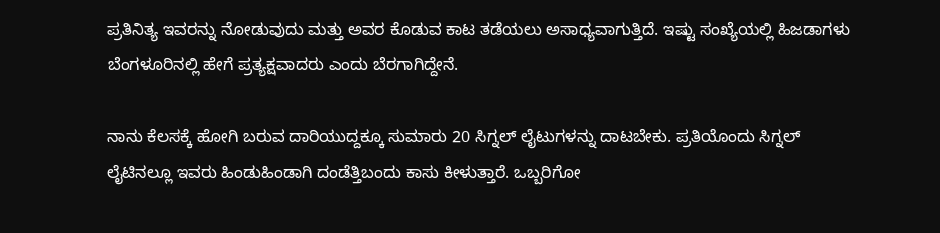ಪ್ರತಿನಿತ್ಯ ಇವರನ್ನು ನೋಡುವುದು ಮತ್ತು ಅವರ ಕೊಡುವ ಕಾಟ ತಡೆಯಲು ಅಸಾಧ್ಯವಾಗುತ್ತಿದೆ. ಇಷ್ಟು ಸಂಖ್ಯೆಯಲ್ಲಿ ಹಿಜಡಾಗಳು ಬೆಂಗಳೂರಿನಲ್ಲಿ ಹೇಗೆ ಪ್ರತ್ಯಕ್ಷವಾದರು ಎಂದು ಬೆರಗಾಗಿದ್ದೇನೆ.

ನಾನು ಕೆಲಸಕ್ಕೆ ಹೋಗಿ ಬರುವ ದಾರಿಯುದ್ದಕ್ಕೂ ಸುಮಾರು 20 ಸಿಗ್ನಲ್ ಲೈಟುಗಳನ್ನು ದಾಟಬೇಕು. ಪ್ರತಿಯೊಂದು ಸಿಗ್ನಲ್ ಲೈಟಿನಲ್ಲೂ ಇವರು ಹಿಂಡುಹಿಂಡಾಗಿ ದಂಡೆತ್ತಿಬಂದು ಕಾಸು ಕೀಳುತ್ತಾರೆ. ಒಬ್ಬರಿಗೋ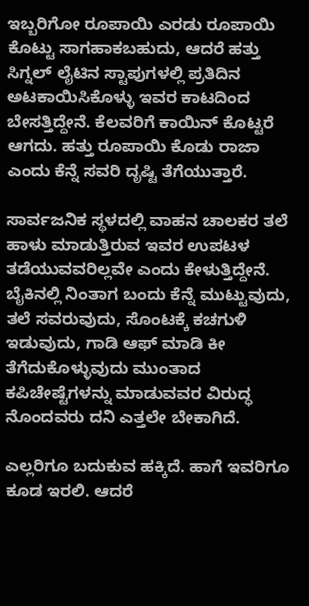ಇಬ್ಬರಿಗೋ ರೂಪಾಯಿ ಎರಡು ರೂಪಾಯಿ ಕೊಟ್ಟು ಸಾಗಹಾಕಬಹುದು, ಆದರೆ ಹತ್ತು ಸಿಗ್ನಲ್ ಲೈಟಿನ ಸ್ಟಾಪುಗಳಲ್ಲಿ ಪ್ರತಿದಿನ ಅಟಕಾಯಿಸಿಕೊಳ್ಳು ಇವರ ಕಾಟದಿಂದ ಬೇಸತ್ತಿದ್ದೇನೆ. ಕೆಲವರಿಗೆ ಕಾಯಿನ್ ಕೊಟ್ಟರೆ ಆಗದು. ಹತ್ತು ರೂಪಾಯಿ ಕೊಡು ರಾಜಾ ಎಂದು ಕೆನ್ನೆ ಸವರಿ ದೃಷ್ಟಿ ತೆಗೆಯುತ್ತಾರೆ.

ಸಾರ್ವಜನಿಕ ಸ್ಥಳದಲ್ಲಿ ವಾಹನ ಚಾಲಕರ ತಲೆ ಹಾಳು ಮಾಡುತ್ತಿರುವ ಇವರ ಉಪಟಳ ತಡೆಯುವವರಿಲ್ಲವೇ ಎಂದು ಕೇಳುತ್ತಿದ್ದೇನೆ. ಬೈಕಿನಲ್ಲಿ ನಿಂತಾಗ ಬಂದು ಕೆನ್ನೆ ಮುಟ್ಟುವುದು, ತಲೆ ಸವರುವುದು, ಸೊಂಟಕ್ಕೆ ಕಚಗುಳಿ ಇಡುವುದು, ಗಾಡಿ ಆಫ್ ಮಾಡಿ ಕೀ ತೆಗೆದುಕೊಳ್ಳುವುದು ಮುಂತಾದ ಕಪಿಚೇಷ್ಟೆಗಳನ್ನು ಮಾಡುವವರ ವಿರುದ್ಧ ನೊಂದವರು ದನಿ ಎತ್ತಲೇ ಬೇಕಾಗಿದೆ.

ಎಲ್ಲರಿಗೂ ಬದುಕುವ ಹಕ್ಕಿದೆ. ಹಾಗೆ ಇವರಿಗೂ ಕೂಡ ಇರಲಿ. ಆದರೆ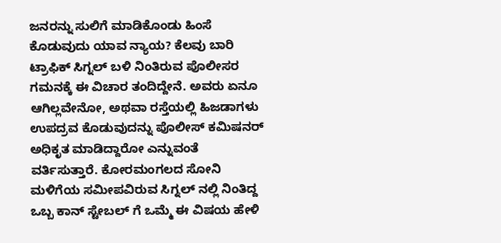ಜನರನ್ನು ಸುಲಿಗೆ ಮಾಡಿಕೊಂಡು ಹಿಂಸೆ ಕೊಡುವುದು ಯಾವ ನ್ಯಾಯ? ಕೆಲವು ಬಾರಿ ಟ್ರಾಫಿಕ್ ಸಿಗ್ನಲ್ ಬಳಿ ನಿಂತಿರುವ ಪೊಲೀಸರ ಗಮನಕ್ಕೆ ಈ ವಿಚಾರ ತಂದಿದ್ದೇನೆ. ಅವರು ಏನೂ ಆಗಿಲ್ಲವೇನೋ, ಅಥವಾ ರಸ್ತೆಯಲ್ಲಿ ಹಿಜಡಾಗಳು ಉಪದ್ರವ ಕೊಡುವುದನ್ನು ಪೊಲೀಸ್ ಕಮಿಷನರ್ ಅಧಿಕೃತ ಮಾಡಿದ್ದಾರೋ ಎನ್ನುವಂತೆ ವರ್ತಿಸುತ್ತಾರೆ. ಕೋರಮಂಗಲದ ಸೋನಿ ಮಳಿಗೆಯ ಸಮೀಪವಿರುವ ಸಿಗ್ನಲ್ ನಲ್ಲಿ ನಿಂತಿದ್ದ ಒಬ್ಬ ಕಾನ್ ಸ್ಟೇಬಲ್ ಗೆ ಒಮ್ಮೆ ಈ ವಿಷಯ ಹೇಳಿ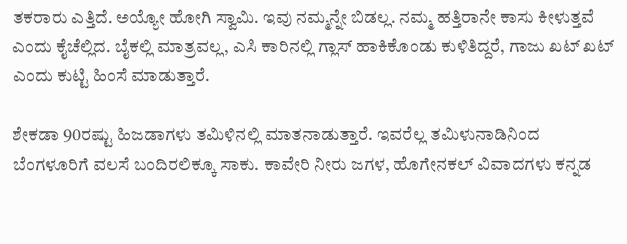ತಕರಾರು ಎತ್ತಿದೆ. ಅಯ್ಯೋ ಹೋಗಿ ಸ್ವಾಮಿ. ಇವು ನಮ್ಮನ್ನೇ ಬಿಡಲ್ಲ. ನಮ್ಮ ಹತ್ತಿರಾನೇ ಕಾಸು ಕೀಳುತ್ತವೆ ಎಂದು ಕೈಚೆಲ್ಲಿದ. ಬೈಕಲ್ಲಿ ಮಾತ್ರವಲ್ಲ, ಎಸಿ ಕಾರಿನಲ್ಲಿ ಗ್ಲಾಸ್ ಹಾಕಿಕೊಂಡು ಕುಳಿತಿದ್ದರೆ, ಗಾಜು ಖಟ್ ಖಟ್ ಎಂದು ಕುಟ್ಟಿ ಹಿಂಸೆ ಮಾಡುತ್ತಾರೆ.

ಶೇಕಡಾ 90ರಷ್ಟು ಹಿಜಡಾಗಳು ತಮಿಳಿನಲ್ಲಿ ಮಾತನಾಡುತ್ತಾರೆ. ಇವರೆಲ್ಲ ತಮಿಳುನಾಡಿನಿಂದ ಬೆಂಗಳೂರಿಗೆ ವಲಸೆ ಬಂದಿರಲಿಕ್ಕೂ ಸಾಕು. ಕಾವೇರಿ ನೀರು ಜಗಳ, ಹೊಗೇನಕಲ್ ವಿವಾದಗಳು ಕನ್ನಡ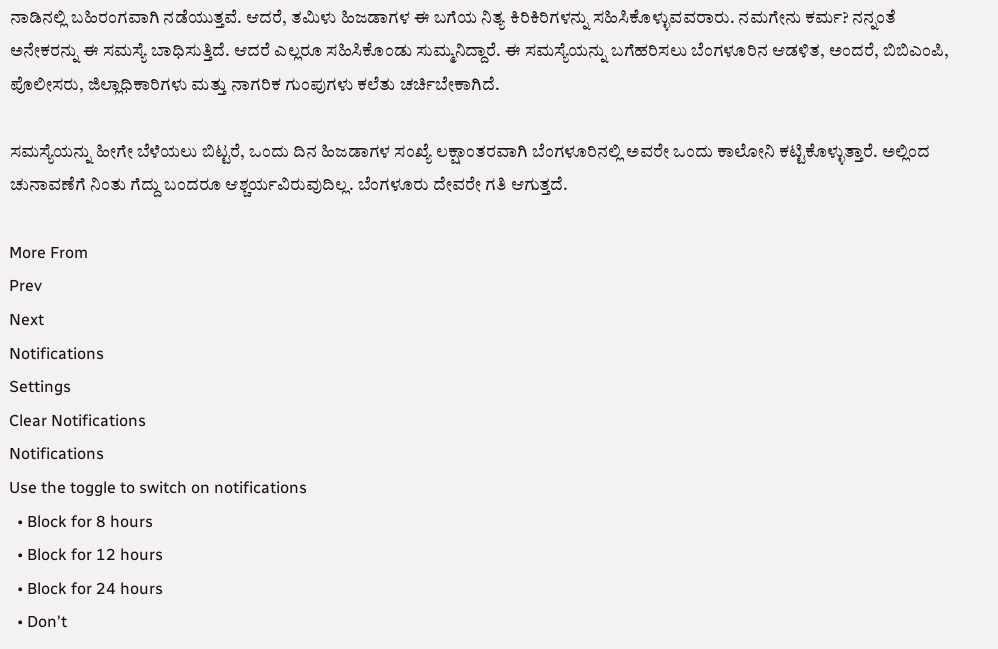ನಾಡಿನಲ್ಲಿ ಬಹಿರಂಗವಾಗಿ ನಡೆಯುತ್ತವೆ. ಆದರೆ, ತಮಿಳು ಹಿಜಡಾಗಳ ಈ ಬಗೆಯ ನಿತ್ಯ ಕಿರಿಕಿರಿಗಳನ್ನು ಸಹಿಸಿಕೊಳ್ಳುವವರಾರು. ನಮಗೇನು ಕರ್ಮ? ನನ್ನಂತೆ ಅನೇಕರನ್ನು ಈ ಸಮಸ್ಯೆ ಬಾಧಿಸುತ್ತಿದೆ. ಆದರೆ ಎಲ್ಲರೂ ಸಹಿಸಿಕೊಂಡು ಸುಮ್ಮನಿದ್ದಾರೆ. ಈ ಸಮಸ್ಯೆಯನ್ನು ಬಗೆಹರಿಸಲು ಬೆಂಗಳೂರಿನ ಆಡಳಿತ, ಅಂದರೆ, ಬಿಬಿಎಂಪಿ, ಪೊಲೀಸರು, ಜಿಲ್ಲಾಧಿಕಾರಿಗಳು ಮತ್ತು ನಾಗರಿಕ ಗುಂಪುಗಳು ಕಲೆತು ಚರ್ಚಿಬೇಕಾಗಿದೆ.

ಸಮಸ್ಯೆಯನ್ನು ಹೀಗೇ ಬೆಳೆಯಲು ಬಿಟ್ಟರೆ, ಒಂದು ದಿನ ಹಿಜಡಾಗಳ ಸಂಖ್ಯೆ ಲಕ್ಷಾಂತರವಾಗಿ ಬೆಂಗಳೂರಿನಲ್ಲಿ ಅವರೇ ಒಂದು ಕಾಲೋನಿ ಕಟ್ಟಿಕೊಳ್ಳುತ್ತಾರೆ. ಅಲ್ಲಿಂದ ಚುನಾವಣೆಗೆ ನಿಂತು ಗೆದ್ದು ಬಂದರೂ ಆಶ್ಚರ್ಯವಿರುವುದಿಲ್ಲ. ಬೆಂಗಳೂರು ದೇವರೇ ಗತಿ ಆಗುತ್ತದೆ.

More From
Prev
Next
Notifications
Settings
Clear Notifications
Notifications
Use the toggle to switch on notifications
  • Block for 8 hours
  • Block for 12 hours
  • Block for 24 hours
  • Don't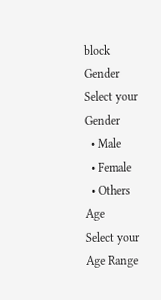block
Gender
Select your Gender
  • Male
  • Female
  • Others
Age
Select your Age Range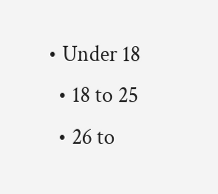• Under 18
  • 18 to 25
  • 26 to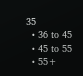35
  • 36 to 45
  • 45 to 55
  • 55+